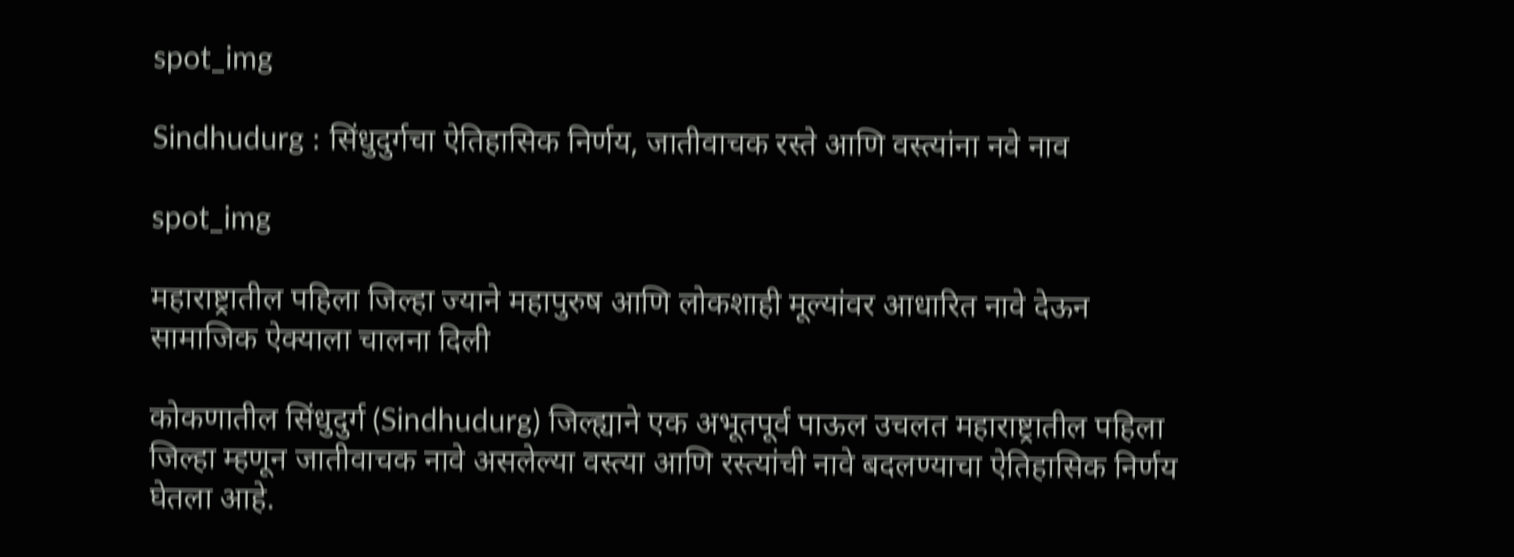spot_img

Sindhudurg : सिंधुदुर्गचा ऐतिहासिक निर्णय, जातीवाचक रस्ते आणि वस्त्यांना नवे नाव

spot_img

महाराष्ट्रातील पहिला जिल्हा ज्याने महापुरुष आणि लोकशाही मूल्यांवर आधारित नावे देऊन सामाजिक ऐक्याला चालना दिली

कोकणातील सिंधुदुर्ग (Sindhudurg) जिल्ह्याने एक अभूतपूर्व पाऊल उचलत महाराष्ट्रातील पहिला जिल्हा म्हणून जातीवाचक नावे असलेल्या वस्त्या आणि रस्त्यांची नावे बदलण्याचा ऐतिहासिक निर्णय घेतला आहे.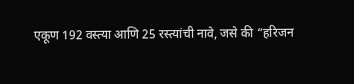एकूण 192 वस्त्या आणि 25 रस्त्यांची नावे, जसे की “हरिजन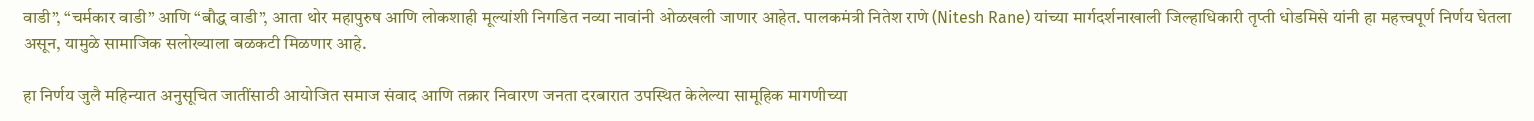वाडी”, “चर्मकार वाडी” आणि “बौद्ध वाडी”, आता थोर महापुरुष आणि लोकशाही मूल्यांशी निगडित नव्या नावांनी ओळखली जाणार आहेत. पालकमंत्री नितेश राणे (Nitesh Rane) यांच्या मार्गदर्शनाखाली जिल्हाधिकारी तृप्ती धोडमिसे यांनी हा महत्त्वपूर्ण निर्णय घेतला असून, यामुळे सामाजिक सलोख्याला बळकटी मिळणार आहे.

हा निर्णय जुलै महिन्यात अनुसूचित जातींसाठी आयोजित समाज संवाद आणि तक्रार निवारण जनता दरबारात उपस्थित केलेल्या सामूहिक मागणीच्या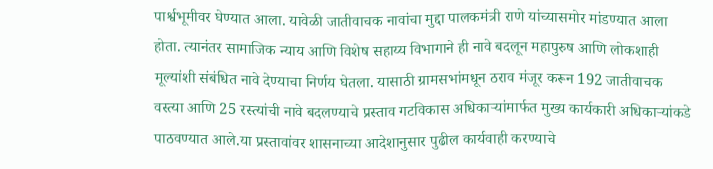पार्श्वभूमीवर घेण्यात आला. यावेळी जातीवाचक नावांचा मुद्दा पालकमंत्री राणे यांच्यासमोर मांडण्यात आला होता. त्यानंतर सामाजिक न्याय आणि विशेष सहाय्य विभागाने ही नावे बदलून महापुरुष आणि लोकशाही मूल्यांशी संबंधित नावे देण्याचा निर्णय घेतला. यासाठी ग्रामसभांमधून ठराव मंजूर करून 192 जातीवाचक वस्त्या आणि 25 रस्त्यांची नावे बदलण्याचे प्रस्ताव गटविकास अधिकाऱ्यांमार्फत मुख्य कार्यकारी अधिकाऱ्यांकडे पाठवण्यात आले.या प्रस्तावांवर शासनाच्या आदेशानुसार पुढील कार्यवाही करण्याचे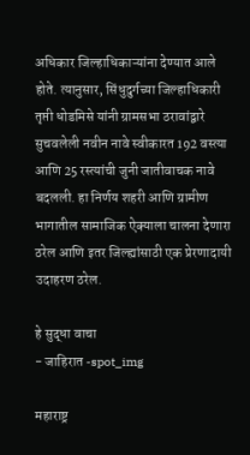अधिकार जिल्हाधिकाऱ्यांना देण्यात आले होते. त्यानुसार, सिंधुदुर्गच्या जिल्हाधिकारी तृप्ती धोडमिसे यांनी ग्रामसभा ठरावांद्वारे सुचवलेली नवीन नावे स्वीकारत 192 वस्त्या आणि 25 रस्त्यांची जुनी जातीवाचक नावे बदलली. हा निर्णय शहरी आणि ग्रामीण भागातील सामाजिक ऐक्याला चालना देणारा ठरेल आणि इतर जिल्ह्यांसाठी एक प्रेरणादायी उदाहरण ठरेल.

हे सुद्धा वाचा
- जाहिरात -spot_img

महाराष्ट्र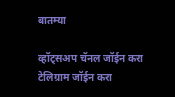बातम्या

व्हॉट्सअप चॅनल जॉईन करा
टेलिग्राम जॉईन करा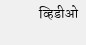व्हिडीओ